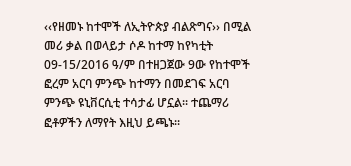‹‹የዘመኑ ከተሞች ለኢትዮጵያ ብልጽግና›› በሚል መሪ ቃል በወላይታ ሶዶ ከተማ ከየካቲት 09-15/2016 ዓ/ም በተዘጋጀው 9ው የከተሞች ፎረም አርባ ምንጭ ከተማን በመደገፍ አርባ ምንጭ ዩኒቨርሲቲ ተሳታፊ ሆኗል፡፡ ተጨማሪ ፎቶዎችን ለማየት እዚህ ይጫኑ፡፡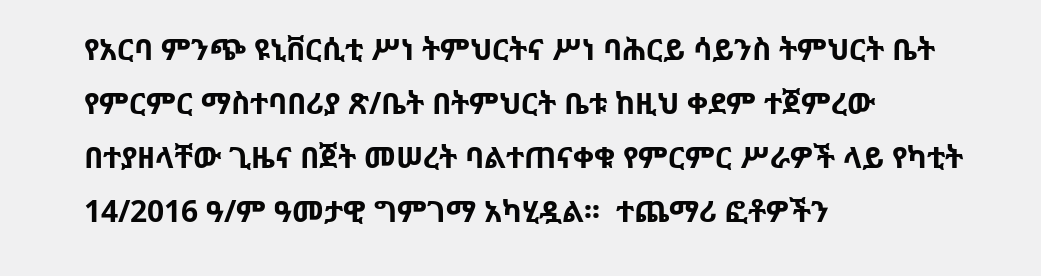የአርባ ምንጭ ዩኒቨርሲቲ ሥነ ትምህርትና ሥነ ባሕርይ ሳይንስ ትምህርት ቤት የምርምር ማስተባበሪያ ጽ/ቤት በትምህርት ቤቱ ከዚህ ቀደም ተጀምረው በተያዘላቸው ጊዜና በጀት መሠረት ባልተጠናቀቁ የምርምር ሥራዎች ላይ የካቲት 14/2016 ዓ/ም ዓመታዊ ግምገማ አካሂዷል፡፡  ተጨማሪ ፎቶዎችን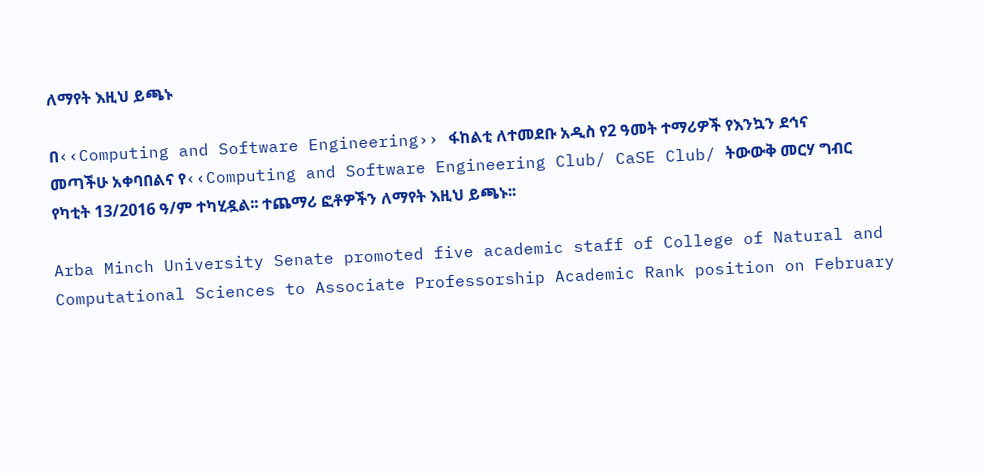ለማየት እዚህ ይጫኑ

በ‹‹Computing and Software Engineering›› ፋከልቲ ለተመደቡ አዲስ የ2 ዓመት ተማሪዎች የእንኳን ደኅና መጣችሁ አቀባበልና የ‹‹Computing and Software Engineering Club/ CaSE Club/ ትውውቅ መርሃ ግብር የካቲት 13/2016 ዓ/ም ተካሂዷል፡፡ ተጨማሪ ፎቶዎችን ለማየት እዚህ ይጫኑ፡፡

Arba Minch University Senate promoted five academic staff of College of Natural and Computational Sciences to Associate Professorship Academic Rank position on February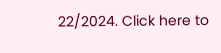22/2024. Click here to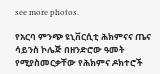see more photos.

የአርባ ምንጭ ዩኒቨርሲቲ ሕክምናና ጤና ሳይንስ ኮሌጅ በዘንድሮው ዓመት የሚያስመርቃቸው የሕክምና ዶክተሮች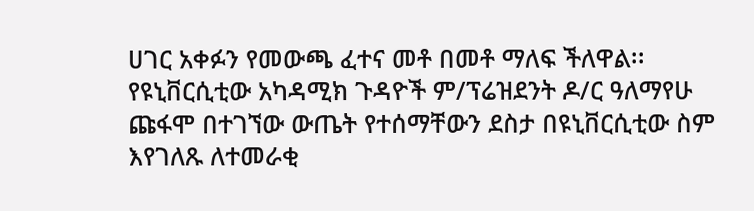ሀገር አቀፉን የመውጫ ፈተና መቶ በመቶ ማለፍ ችለዋል፡፡ የዩኒቨርሲቲው አካዳሚክ ጉዳዮች ም/ፕሬዝደንት ዶ/ር ዓለማየሁ ጩፋሞ በተገኘው ውጤት የተሰማቸውን ደስታ በዩኒቨርሲቲው ስም እየገለጹ ለተመራቂ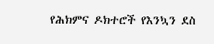የሕክምና ዶክተሮች የእንኳን ደስ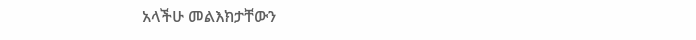አላችሁ መልእክታቸውን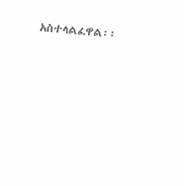አስተላልፈዋል፡፡